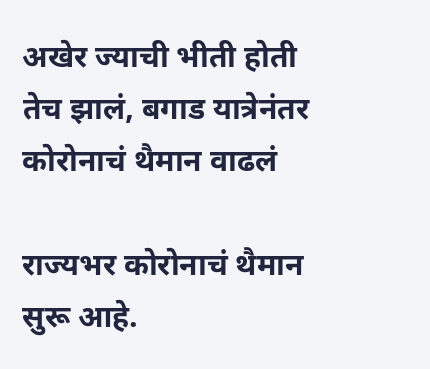अखेर ज्याची भीती होती तेच झालं, बगाड यात्रेनंतर कोरोनाचं थैमान वाढलं

राज्यभर कोरोनाचं थैमान सुरू आहे.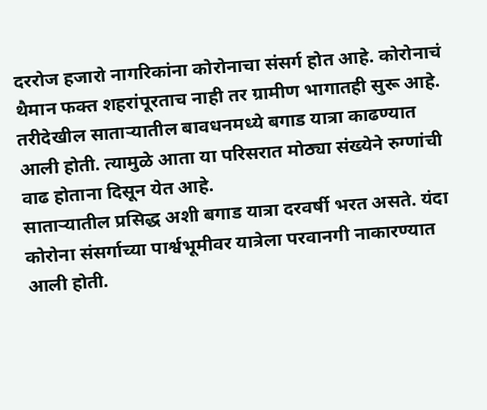दररोज हजारो नागरिकांना कोरोनाचा संसर्ग होत आहे. कोरोनाचं थैमान फक्त शहरांपूरताच नाही तर ग्रामीण भागातही सुरू आहे. तरीदेखील साताऱ्यातील बावधनमध्ये बगाड यात्रा काढण्यात आली होती. त्यामुळे आता या परिसरात मोठ्या संख्येने रुग्णांची वाढ होताना दिसून येत आहे.
साताऱ्यातील प्रसिद्ध अशी बगाड यात्रा दरवर्षी भरत असते. यंदा कोरोना संसर्गाच्या पार्श्वभूमीवर यात्रेला परवानगी नाकारण्यात आली होती.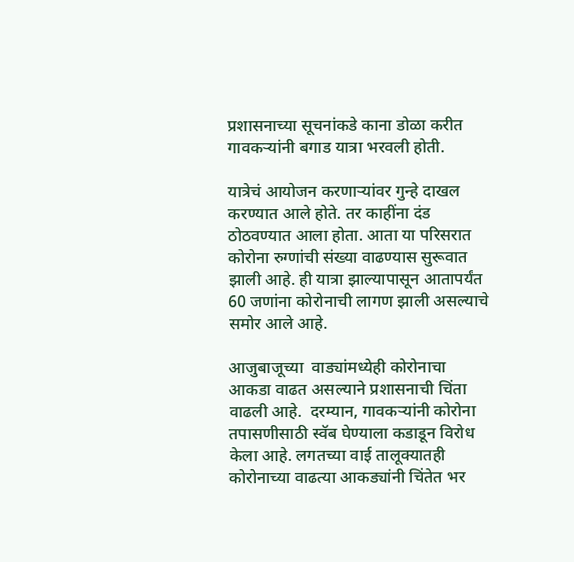प्रशासनाच्या सूचनांकडे काना डोळा करीत गावकऱ्यांनी बगाड यात्रा भरवली होती.

यात्रेचं आयोजन करणाऱ्यांवर गुन्हे दाखल करण्यात आले होते. तर काहींना दंड ठोठवण्यात आला होता. आता या परिसरात कोरोना रुग्णांची संख्या वाढण्यास सुरूवात झाली आहे. ही यात्रा झाल्यापासून आतापर्यंत 60 जणांना कोरोनाची लागण झाली असल्याचे समोर आले आहे.

आजुबाजूच्या  वाड्यांमध्येही कोरोनाचा आकडा वाढत असल्याने प्रशासनाची चिंता वाढली आहे.  दरम्यान, गावकऱ्यांनी कोरोना तपासणीसाठी स्वॅब घेण्याला कडाडून विरोध केला आहे. लगतच्या वाई तालूक्यातही कोरोनाच्या वाढत्या आकड्यांनी चिंतेत भर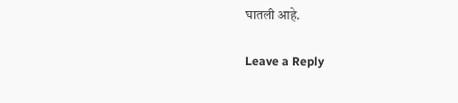घातली आहे.

Leave a Reply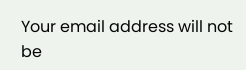Your email address will not be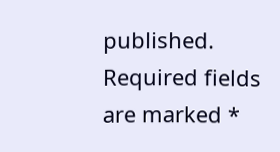published. Required fields are marked *